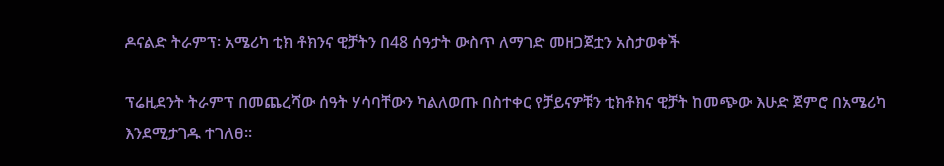ዶናልድ ትራምፕ፡ አሜሪካ ቲክ ቶክንና ዊቻትን በ48 ሰዓታት ውስጥ ለማገድ መዘጋጀቷን አስታወቀች

ፕሬዚደንት ትራምፕ በመጨረሻው ሰዓት ሃሳባቸውን ካልለወጡ በስተቀር የቻይናዎቹን ቲክቶክና ዊቻት ከመጭው እሁድ ጀምሮ በአሜሪካ እንደሚታገዱ ተገለፀ።